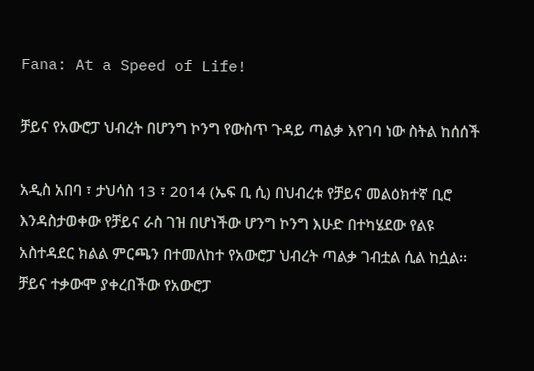Fana: At a Speed of Life!

ቻይና የአውሮፓ ህብረት በሆንግ ኮንግ የውስጥ ጉዳይ ጣልቃ እየገባ ነው ስትል ከሰሰች

አዲስ አበባ ፣ ታህሳስ 13 ፣ 2014 (ኤፍ ቢ ሲ) በህብረቱ የቻይና መልዕክተኛ ቢሮ እንዳስታወቀው የቻይና ራስ ገዝ በሆነችው ሆንግ ኮንግ እሁድ በተካሄደው የልዩ አስተዳደር ክልል ምርጫን በተመለከተ የአውሮፓ ህብረት ጣልቃ ገብቷል ሲል ከሷል፡፡ ቻይና ተቃውሞ ያቀረበችው የአውሮፓ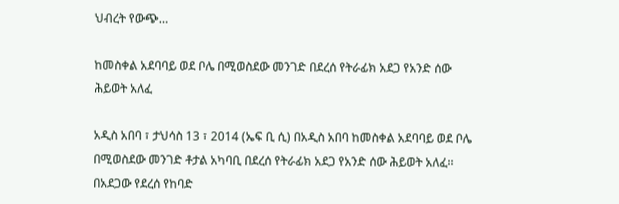ህብረት የውጭ…

ከመስቀል አደባባይ ወደ ቦሌ በሚወስደው መንገድ በደረሰ የትራፊክ አደጋ የአንድ ሰው ሕይወት አለፈ

አዲስ አበባ ፣ ታህሳስ 13 ፣ 2014 (ኤፍ ቢ ሲ) በአዲስ አበባ ከመስቀል አደባባይ ወደ ቦሌ በሚወስደው መንገድ ቶታል አካባቢ በደረሰ የትራፊክ አደጋ የአንድ ሰው ሕይወት አለፈ፡፡ በአደጋው የደረሰ የከባድ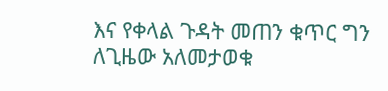እና የቀላል ጉዳት መጠን ቁጥር ግን ለጊዜው አለመታወቁ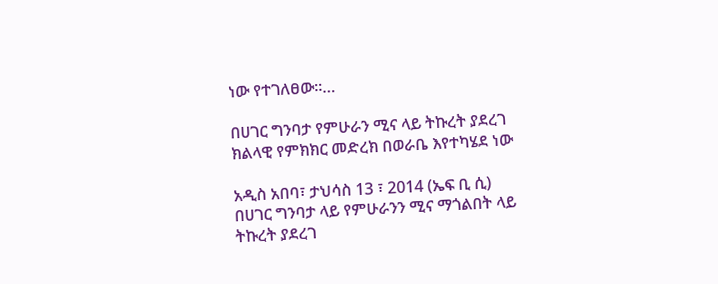ነው የተገለፀው፡፡…

በሀገር ግንባታ የምሁራን ሚና ላይ ትኩረት ያደረገ ክልላዊ የምክክር መድረክ በወራቤ እየተካሄደ ነው

አዲስ አበባ፣ ታህሳስ 13 ፣ 2014 (ኤፍ ቢ ሲ) በሀገር ግንባታ ላይ የምሁራንን ሚና ማጎልበት ላይ ትኩረት ያደረገ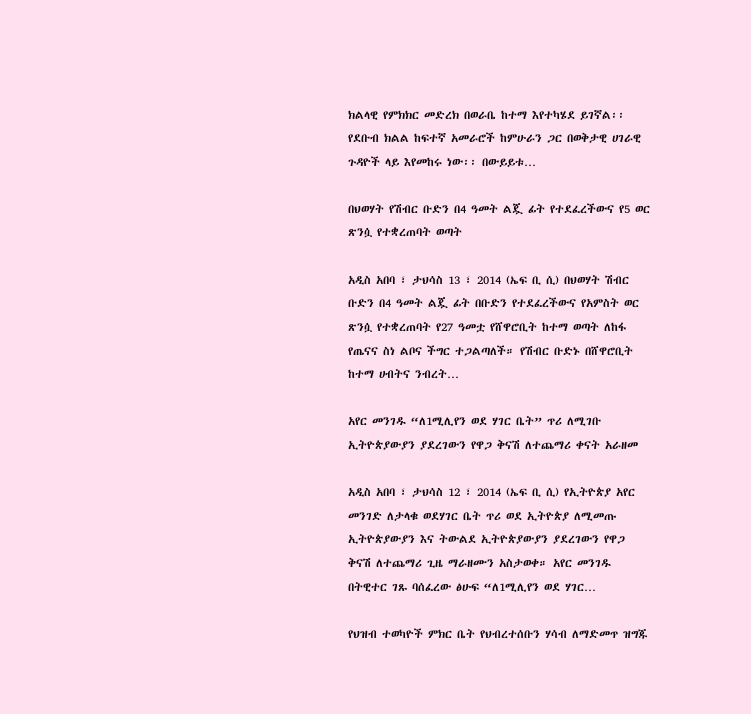ክልላዊ የምክክር መድረክ በወራቤ ከተማ እየተካሄደ ይገኛል፡፡ የደቡብ ክልል ከፍተኛ አመራሮች ከምሁራን ጋር በወቅታዊ ሀገራዊ ጉዳዮች ላይ እየመከሩ ነው፡፡ በውይይቱ…

በህወሃት የሽብር ቡድን በ4 ዓመት ልጇ ፊት የተደፈረችውና የ5 ወር ጽንሷ የተቋረጠባት ወጣት

አዲስ አበባ ፣ ታህሳስ 13 ፣ 2014 (ኤፍ ቢ ሲ) በህወሃት ሽብር ቡድን በ4 ዓመት ልጇ ፊት በቡድን የተደፈረችውና የአምስት ወር ጽንሷ የተቋረጠባት የ27 ዓመቷ የሸዋሮቢት ከተማ ወጣት ለከፋ የጤናና ስነ ልቦና ችግር ተጋልጣለች። የሽብር ቡድኑ በሸዋሮቢት ከተማ ሀብትና ንብረት…

አየር መንገዱ “ለ1ሚሊየን ወደ ሃገር ቤት” ጥሪ ለሚገቡ ኢትዮጵያውያን ያደረገውን የዋጋ ቅናሽ ለተጨማሪ ቀናት አራዘመ

አዲስ አበባ ፣ ታህሳስ 12 ፣ 2014 (ኤፍ ቢ ሲ) የኢትዮጵያ አየር መንገድ ለታላቁ ወደሃገር ቤት ጥሪ ወደ ኢትዮጵያ ለሚመጡ ኢትዮጵያውያን እና ትውልደ ኢትዮጵያውያን ያደረገውን የዋጋ ቅናሽ ለተጨማሪ ጊዜ ማራዘሙን አስታወቀ። አየር መንገዱ በትዊተር ገጹ ባሰፈረው ፅሁፍ “ለ1ሚሊየን ወደ ሃገር…

የህዝብ ተወካዮች ምክር ቤት የህብረተሰቡን ሃሳብ ለማድመጥ ዝግጁ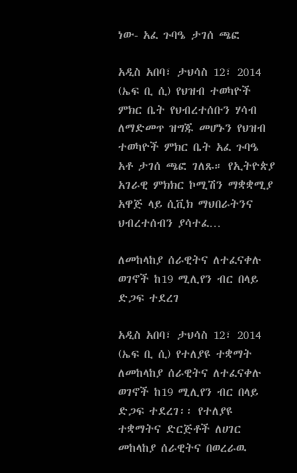ነው- አፈ ጉባዔ ታገሰ ጫፎ

አዲስ አበባ፣ ታህሳስ 12፣ 2014 (ኤፍ ቢ ሲ) የህዝብ ተወካዮች ምክር ቤት የህብረተሰቡን ሃሳብ ለማድመጥ ዝግጁ መሆኑን የህዝብ ተወካዮች ምክር ቤት አፈ ጉባዔ አቶ ታገሰ ጫፎ ገለጹ። የኢትዮጵያ አገራዊ ምክክር ኮሚሽን ማቋቋሚያ አዋጅ ላይ ሲቪክ ማህበራትንና ህብረተሰብን ያሳተፈ…

ለመከላከያ ሰራዊትና ለተፈናቀሉ ወገኖች ከ19 ሚሊየን ብር በላይ ድጋፍ ተደረገ

አዲስ አበባ፣ ታህሳስ 12፣ 2014 (ኤፍ ቢ ሲ) የተለያዩ ተቋማት ለመከላከያ ሰራዊትና ለተፈናቀሉ ወገኖች ከ19 ሚሊየን ብር በላይ ድጋፍ ተደረገ፡፡ የተለያዩ ተቋማትና ድርጅቶች ለሀገር መከላከያ ሰራዊትና በወረራዉ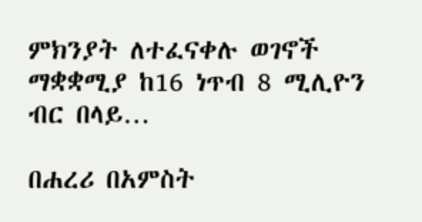ምክንያት ለተፈናቀሉ ወገኖች ማቋቋሚያ ከ16 ነጥብ 8 ሚሊዮን ብር በላይ…

በሐረሪ በአምስት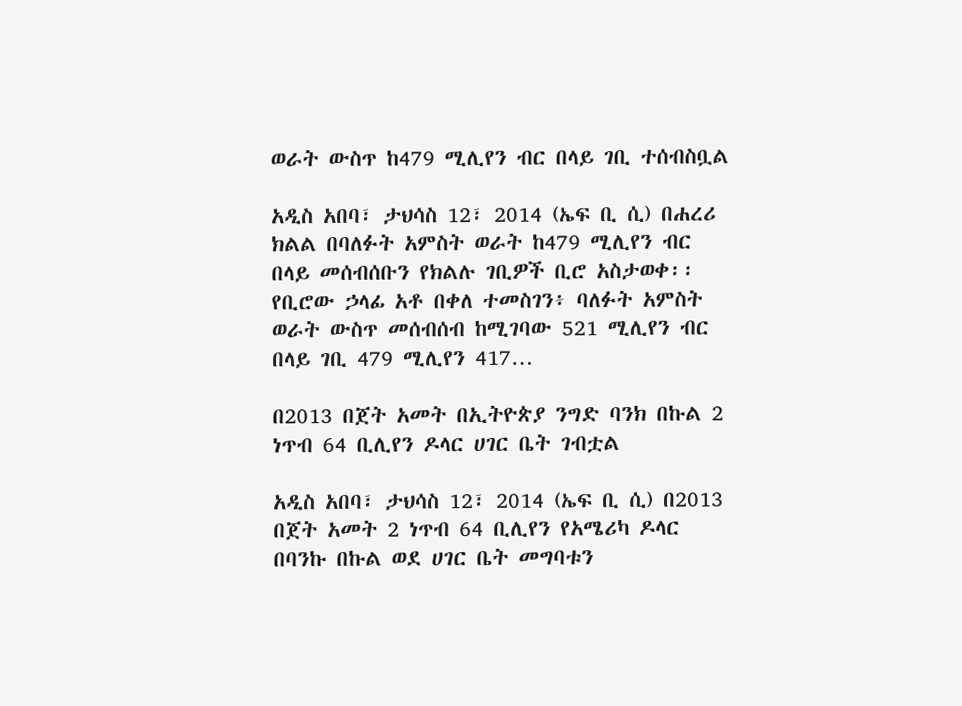ወራት ውስጥ ከ479 ሚሊየን ብር በላይ ገቢ ተሰብስቧል

አዲስ አበባ፣ ታህሳስ 12፣ 2014 (ኤፍ ቢ ሲ) በሐረሪ ክልል በባለፉት አምስት ወራት ከ479 ሚሊየን ብር በላይ መሰብሰቡን የክልሉ ገቢዎች ቢሮ አስታወቀ፡፡ የቢሮው ኃላፊ አቶ በቀለ ተመስገን፥ ባለፉት አምስት ወራት ውስጥ መሰብሰብ ከሚገባው 521 ሚሊየን ብር በላይ ገቢ 479 ሚሊየን 417…

በ2013 በጀት አመት በኢትዮጵያ ንግድ ባንክ በኩል 2 ነጥብ 64 ቢሊየን ዶላር ሀገር ቤት ገብቷል

አዲስ አበባ፣ ታህሳስ 12፣ 2014 (ኤፍ ቢ ሲ) በ2013 በጀት አመት 2 ነጥብ 64 ቢሊየን የአሜሪካ ዶላር በባንኩ በኩል ወደ ሀገር ቤት መግባቱን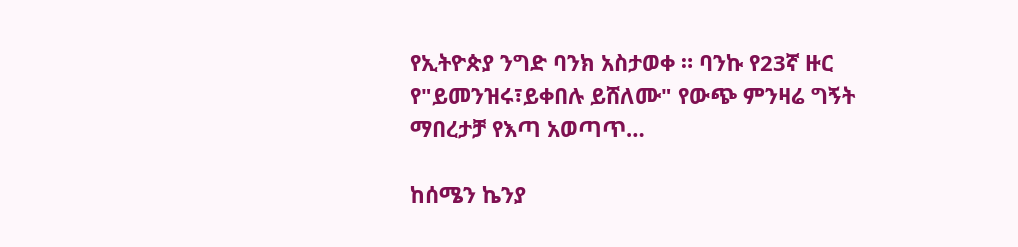የኢትዮጵያ ንግድ ባንክ አስታወቀ ። ባንኩ የ23ኛ ዙር የ"ይመንዝሩ፣ይቀበሉ ይሸለሙ" የውጭ ምንዛሬ ግኝት ማበረታቻ የእጣ አወጣጥ…

ከሰሜን ኬንያ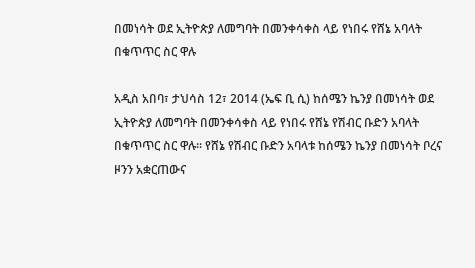በመነሳት ወደ ኢትዮጵያ ለመግባት በመንቀሳቀስ ላይ የነበሩ የሸኔ አባላት በቁጥጥር ስር ዋሉ

አዲስ አበባ፣ ታህሳስ 12፣ 2014 (ኤፍ ቢ ሲ) ከሰሜን ኬንያ በመነሳት ወደ ኢትዮጵያ ለመግባት በመንቀሳቀስ ላይ የነበሩ የሸኔ የሽብር ቡድን አባላት በቁጥጥር ስር ዋሉ፡፡ የሸኔ የሽብር ቡድን አባላቱ ከሰሜን ኬንያ በመነሳት ቦረና ዞንን አቋርጠውና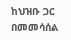ከህዝቡ ጋር በመመሳሰል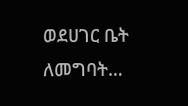ወደሀገር ቤት ለመግባት…